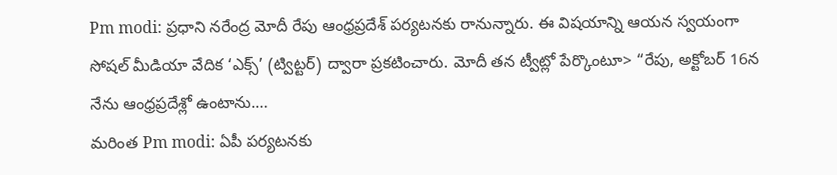Pm modi: ప్రధాని నరేంద్ర మోదీ రేపు ఆంధ్రప్రదేశ్ పర్యటనకు రానున్నారు. ఈ విషయాన్ని ఆయన స్వయంగా సోషల్ మీడియా వేదిక ‘ఎక్స్’ (ట్విట్టర్) ద్వారా ప్రకటించారు. మోదీ తన ట్వీట్లో పేర్కొంటూ> “రేపు, అక్టోబర్ 16న నేను ఆంధ్రప్రదేశ్లో ఉంటాను.…
మరింత Pm modi: ఏపీ పర్యటనకు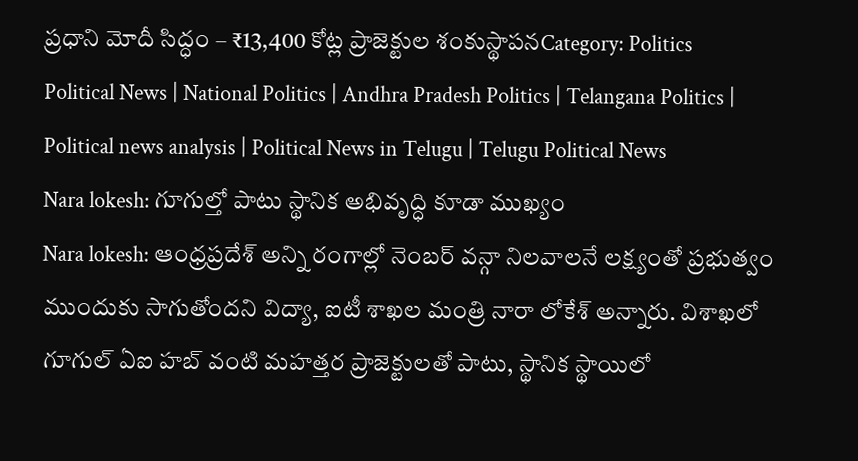ప్రధాని మోదీ సిద్ధం – ₹13,400 కోట్ల ప్రాజెక్టుల శంకుస్థాపనCategory: Politics
Political News | National Politics | Andhra Pradesh Politics | Telangana Politics | Political news analysis | Political News in Telugu | Telugu Political News
Nara lokesh: గూగుల్తో పాటు స్థానిక అభివృద్ధి కూడా ముఖ్యం
Nara lokesh: ఆంధ్రప్రదేశ్ అన్ని రంగాల్లో నెంబర్ వన్గా నిలవాలనే లక్ష్యంతో ప్రభుత్వం ముందుకు సాగుతోందని విద్యా, ఐటీ శాఖల మంత్రి నారా లోకేశ్ అన్నారు. విశాఖలో గూగుల్ ఏఐ హబ్ వంటి మహత్తర ప్రాజెక్టులతో పాటు, స్థానిక స్థాయిలో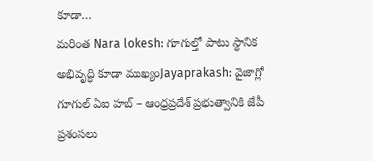కూడా…
మరింత Nara lokesh: గూగుల్తో పాటు స్థానిక అభివృద్ధి కూడా ముఖ్యంJayaprakash: వైజాగ్లో గూగుల్ ఏఐ హబ్ – ఆంధ్రప్రదేశ్ ప్రభుత్వానికి జేపీ ప్రశంసలు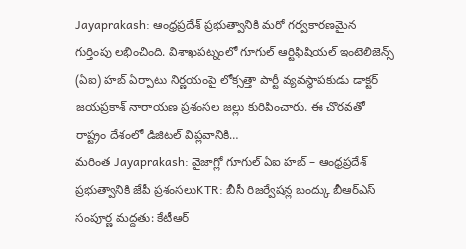Jayaprakash: ఆంధ్రప్రదేశ్ ప్రభుత్వానికి మరో గర్వకారణమైన గుర్తింపు లభించింది. విశాఖపట్నంలో గూగుల్ ఆర్టిఫిషియల్ ఇంటెలిజెన్స్ (ఏఐ) హబ్ ఏర్పాటు నిర్ణయంపై లోక్సత్తా పార్టీ వ్యవస్థాపకుడు డాక్టర్ జయప్రకాశ్ నారాయణ ప్రశంసల జల్లు కురిపించారు. ఈ చొరవతో రాష్ట్రం దేశంలో డిజిటల్ విప్లవానికి…
మరింత Jayaprakash: వైజాగ్లో గూగుల్ ఏఐ హబ్ – ఆంధ్రప్రదేశ్ ప్రభుత్వానికి జేపీ ప్రశంసలుKTR: బీసీ రిజర్వేషన్ల బంద్కు బీఆర్ఎస్ సంపూర్ణ మద్దతు: కేటీఆర్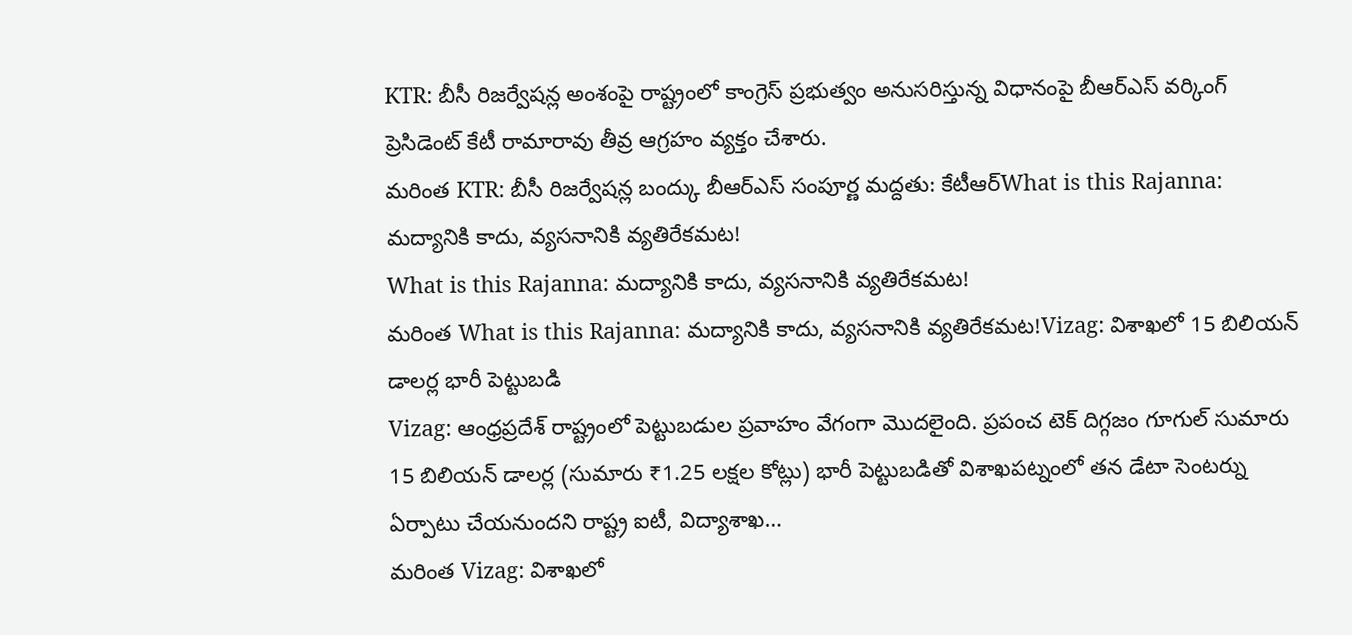KTR: బీసీ రిజర్వేషన్ల అంశంపై రాష్ట్రంలో కాంగ్రెస్ ప్రభుత్వం అనుసరిస్తున్న విధానంపై బీఆర్ఎస్ వర్కింగ్ ప్రెసిడెంట్ కేటీ రామారావు తీవ్ర ఆగ్రహం వ్యక్తం చేశారు.
మరింత KTR: బీసీ రిజర్వేషన్ల బంద్కు బీఆర్ఎస్ సంపూర్ణ మద్దతు: కేటీఆర్What is this Rajanna: మద్యానికి కాదు, వ్యసనానికి వ్యతిరేకమట!
What is this Rajanna: మద్యానికి కాదు, వ్యసనానికి వ్యతిరేకమట!
మరింత What is this Rajanna: మద్యానికి కాదు, వ్యసనానికి వ్యతిరేకమట!Vizag: విశాఖలో 15 బిలియన్ డాలర్ల భారీ పెట్టుబడి
Vizag: ఆంధ్రప్రదేశ్ రాష్ట్రంలో పెట్టుబడుల ప్రవాహం వేగంగా మొదలైంది. ప్రపంచ టెక్ దిగ్గజం గూగుల్ సుమారు 15 బిలియన్ డాలర్ల (సుమారు ₹1.25 లక్షల కోట్లు) భారీ పెట్టుబడితో విశాఖపట్నంలో తన డేటా సెంటర్ను ఏర్పాటు చేయనుందని రాష్ట్ర ఐటీ, విద్యాశాఖ…
మరింత Vizag: విశాఖలో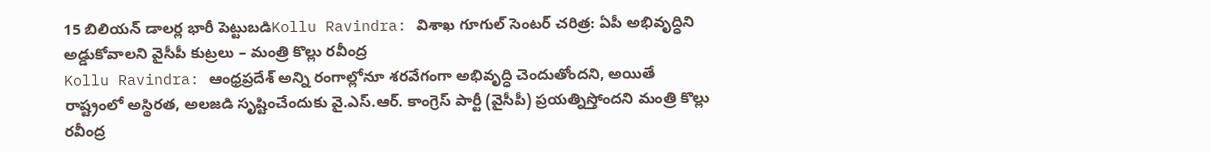15 బిలియన్ డాలర్ల భారీ పెట్టుబడిKollu Ravindra: విశాఖ గూగుల్ సెంటర్ చరిత్ర: ఏపీ అభివృద్ధిని అడ్డుకోవాలని వైసీపీ కుట్రలు – మంత్రి కొల్లు రవీంద్ర
Kollu Ravindra: ఆంధ్రప్రదేశ్ అన్ని రంగాల్లోనూ శరవేగంగా అభివృద్ధి చెందుతోందని, అయితే రాష్ట్రంలో అస్థిరత, అలజడి సృష్టించేందుకు వై.ఎస్.ఆర్. కాంగ్రెస్ పార్టీ (వైసీపీ) ప్రయత్నిస్తోందని మంత్రి కొల్లు రవీంద్ర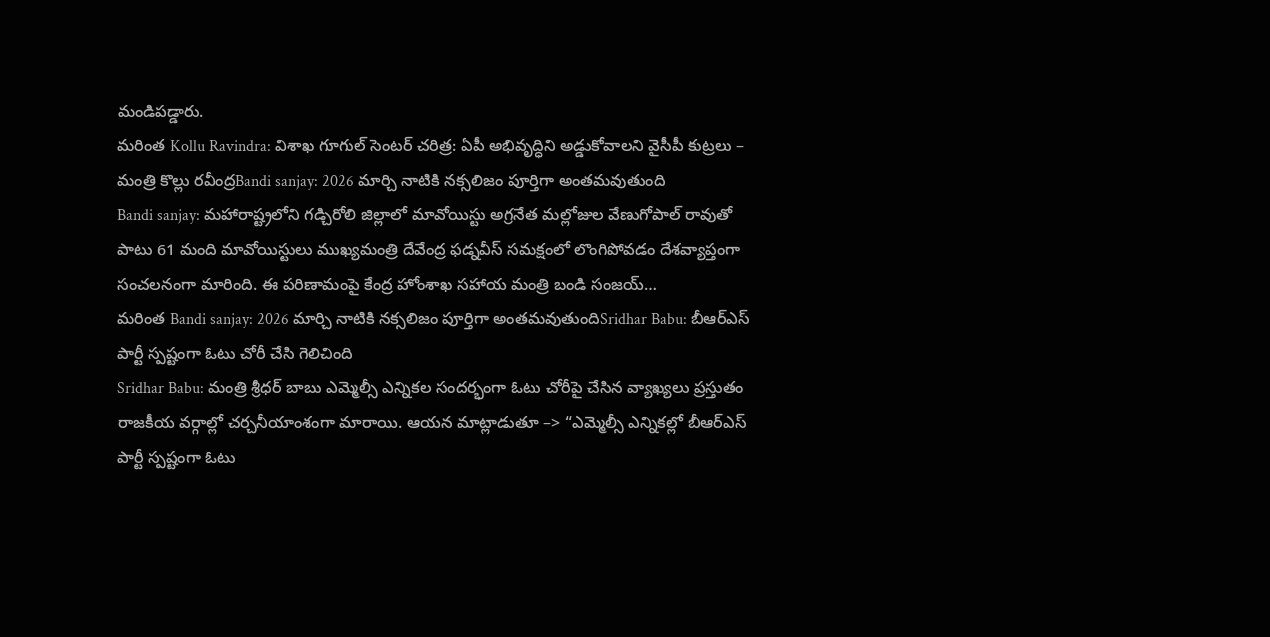మండిపడ్డారు.
మరింత Kollu Ravindra: విశాఖ గూగుల్ సెంటర్ చరిత్ర: ఏపీ అభివృద్ధిని అడ్డుకోవాలని వైసీపీ కుట్రలు – మంత్రి కొల్లు రవీంద్రBandi sanjay: 2026 మార్చి నాటికి నక్సలిజం పూర్తిగా అంతమవుతుంది
Bandi sanjay: మహారాష్ట్రలోని గడ్చిరోలి జిల్లాలో మావోయిస్టు అగ్రనేత మల్లోజుల వేణుగోపాల్ రావుతో పాటు 61 మంది మావోయిస్టులు ముఖ్యమంత్రి దేవేంద్ర ఫడ్నవీస్ సమక్షంలో లొంగిపోవడం దేశవ్యాప్తంగా సంచలనంగా మారింది. ఈ పరిణామంపై కేంద్ర హోంశాఖ సహాయ మంత్రి బండి సంజయ్…
మరింత Bandi sanjay: 2026 మార్చి నాటికి నక్సలిజం పూర్తిగా అంతమవుతుందిSridhar Babu: బీఆర్ఎస్ పార్టీ స్పష్టంగా ఓటు చోరీ చేసి గెలిచింది
Sridhar Babu: మంత్రి శ్రీధర్ బాబు ఎమ్మెల్సీ ఎన్నికల సందర్భంగా ఓటు చోరీపై చేసిన వ్యాఖ్యలు ప్రస్తుతం రాజకీయ వర్గాల్లో చర్చనీయాంశంగా మారాయి. ఆయన మాట్లాడుతూ –> “ఎమ్మెల్సీ ఎన్నికల్లో బీఆర్ఎస్ పార్టీ స్పష్టంగా ఓటు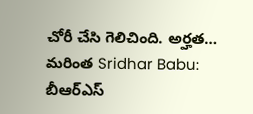చోరీ చేసి గెలిచింది. అర్హత…
మరింత Sridhar Babu: బీఆర్ఎస్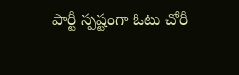పార్టీ స్పష్టంగా ఓటు చోరీ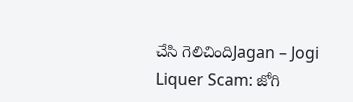చేసి గెలిచిందిJagan – Jogi Liquer Scam: జోగి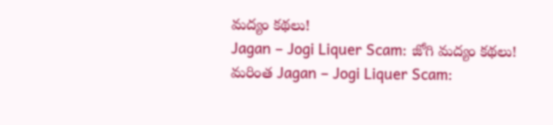మద్యం కథలు!
Jagan – Jogi Liquer Scam: జోగి మద్యం కథలు!
మరింత Jagan – Jogi Liquer Scam: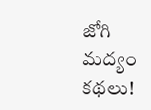జోగి మద్యం కథలు!